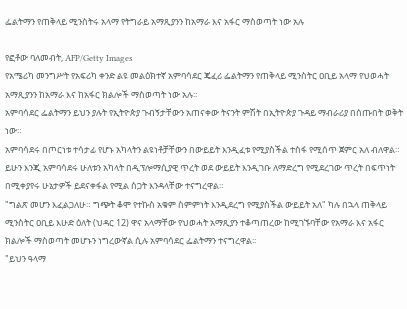ፌልትማን የጠቅላይ ሚንስትሩ አላማ የትግራይ አማጺያንን ከአማራ እና አፋር ማስወጣት ነው አሉ

የፎቶው ባለመብት, AFP/Getty Images
የአሜሪካ መንግሥት የአፍሪካ ቀንድ ልዩ መልዕክተኛ አምባሳደር ጄፈሪ ፌልትማን የጠቅላይ ሚንስትር ዐቢይ አላማ የህወሓት አማጺያንን ከአማራ እና ከአፋር ክልሎች ማስወጣት ነው አሉ።
አምባሳደር ፌልትማን ይህን ያሉት የኢትዮጵያ ጉብኝታቸውን አጠናቀው ትናንት ምሽት በኢትዮጵያ ጉዳይ ማብራሪያ በሰጡበት ወቅት ነው።
አምባሳደሩ በጦርነቱ ተሳታፊ የሆኑ አካላትን ልዩነቶቻቸውን በውይይት እንዲፈቱ የሚያስችል ተስፋ የሚሰጥ ጀምር አለ ብለዋል።
ይሁን እንጂ አምባሳደሩ ሁለቱን አካላት በዲፕሎማሲያዊ ጥረት ወደ ውይይት እንዲገቡ ለማድረግ የሚደረገው ጥረት በፍጥነት በሚቀያየሩ ሁኔታዎች ይደናቀፋል የሚል ስጋት እንዳላቸው ተናግረዋል።
"ግልጽ መሆን እፈልጋለሁ። ግጭት ቆሞ የተኩስ አቁም ስምምነት እንዲደረግ የሚያስችል ውይይት አለ" ካሉ በኋላ ጠቅላይ ሚንስትር ዐቢይ እሁድ ዕለት (ህዳር 12) ዋና አላማቸው የህወሓት አማጺያን ተቆጣጠረው ከሚገኙባቸው የአማራ እና አፋር ክልሎች ማስወጣት መሆኑን ነግረውኛል ሲሉ አምባሳደር ፌልትማን ተናግረዋል።
"ይህን ዓላማ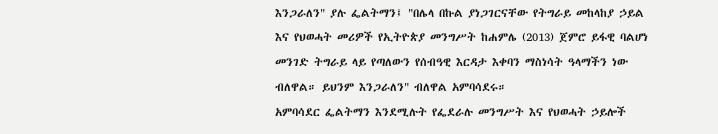እንጋራለን" ያሉ ፌልትማን፤ "በሌላ በኩል ያነጋገርናቸው የትግራይ መከላከያ ኃይል እና የህወሓት መሪዎች የኢትዮጵያ መንግሥት ከሐምሌ (2013) ጀምሮ ይፋዊ ባልሆነ መንገድ ትግራይ ላይ የጣለውን የሰብዓዊ እርዳታ እቀባን ማስነሳት ዓላማችን ነው ብለዋል። ይህንም እንጋራለን" ብለዋል አምባሳደሩ።
አምባሳደር ፌልትማን እንደሚሉት የፌደራሉ መንግሥት እና የህወሓት ኃይሎች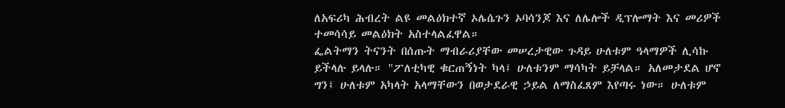ለአፍሪካ ሕብረት ልዩ መልዕክተኛ ኦሌሴጉን ኦባሳንጆ እና ለሌሎች ዲፕሎማት እና መሪዎች ተመሳሳይ መልዕክት አስተላልፈዋል።
ፌልትማን ትናንት በሰጡት ማብራሪያቸው መሠረታዊው ጉዳይ ሁለቱም ዓላማዎች ሊሳኩ ይችላሉ ይላሉ። "ፖለቲካዊ ቁርጠኝነት ካላ፤ ሁለቱንም ማሳካት ይቻላል። አለመታደል ሆኖ ግን፤ ሁለቱም አካላት አላማቸውን በወታደራዊ ኃይል ለማስፈጸም እየጣሩ ነው። ሁለቱም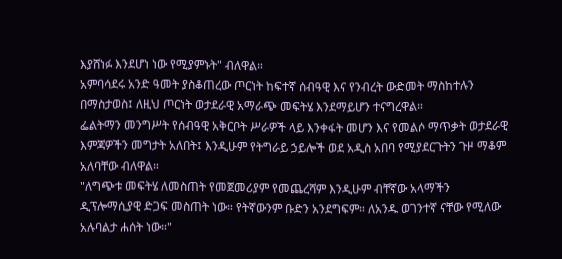እያሸነፉ እንደሆነ ነው የሚያምኑት" ብለዋል።
አምባሳደሩ አንድ ዓመት ያስቆጠረው ጦርነት ከፍተኛ ሰብዓዊ እና የንብረት ውድመት ማስከተሉን በማስታወስ፤ ለዚህ ጦርነት ወታደራዊ አማራጭ መፍትሄ እንደማይሆን ተናግረዋል።
ፌልትማን መንግሥት የሰብዓዊ አቅርቦት ሥራዎች ላይ እንቀፋት መሆን እና የመልሶ ማጥቃት ወታደራዊ እምጃዎችን መግታት አለበት፤ እንዲሁም የትግራይ ኃይሎች ወደ አዲስ አበባ የሚያደርጉትን ጉዞ ማቆም አለባቸው ብለዋል።
"ለግጭቱ መፍትሄ ለመስጠት የመጀመሪያም የመጨረሻም እንዲሁም ብቸኛው አላማችን ዲፕሎማሲያዊ ድጋፍ መስጠት ነው። የትኛውንም ቡድን አንደግፍም። ለአንዱ ወገንተኛ ናቸው የሚለው አሉባልታ ሐሰት ነው።"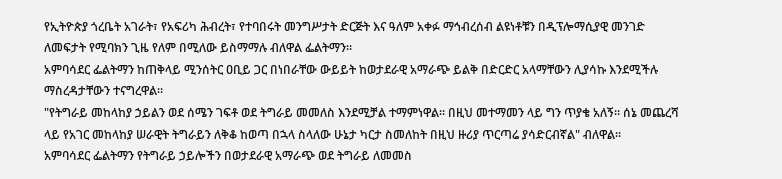የኢትዮጵያ ጎረቤት አገራት፣ የአፍሪካ ሕብረት፣ የተባበሩት መንግሥታት ድርጅት እና ዓለም አቀፉ ማኅብረሰብ ልዩነቶቹን በዲፕሎማሲያዊ መንገድ ለመፍታት የሚባክን ጊዜ የለም በሚለው ይስማማሉ ብለዋል ፌልትማን።
አምባሳደር ፌልትማን ከጠቅላይ ሚንሰትር ዐቢይ ጋር በነበራቸው ውይይት ከወታደራዊ አማራጭ ይልቅ በድርድር አላማቸውን ሊያሳኩ እንደሚችሉ ማስረዳታቸውን ተናግረዋል።
"የትግራይ መከላከያ ኃይልን ወደ ሰሜን ገፍቶ ወደ ትግራይ መመለስ እንደሚቻል ተማምነዋል። በዚህ መተማመን ላይ ግን ጥያቄ አለኝ። ሰኔ መጨረሻ ላይ የአገር መከላከያ ሠራዊት ትግራይን ለቅቆ ከወጣ በኋላ ስላለው ሁኔታ ካርታ ስመለከት በዚህ ዙሪያ ጥርጣሬ ያሳድርብኛል" ብለዋል።
አምባሳደር ፌልትማን የትግራይ ኃይሎችን በወታደራዊ አማራጭ ወደ ትግራይ ለመመስ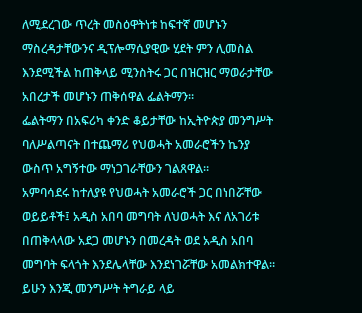ለሚደረገው ጥረት መስዕዋትነቱ ከፍተኛ መሆኑን ማስረዳታቸውንና ዲፕሎማሲያዊው ሂደት ምን ሊመስል እንደሚችል ከጠቅላይ ሚንስትሩ ጋር በዝርዝር ማወራታቸው አበረታች መሆኑን ጠቅሰዋል ፌልትማን።
ፌልትማን በአፍሪካ ቀንድ ቆይታቸው ከኢትዮጵያ መንግሥት ባለሥልጣናት በተጨማሪ የህወሓት አመራሮችን ኬንያ ውስጥ አግኝተው ማነጋገራቸውን ገልጸዋል።
አምባሳደሩ ከተለያዩ የህወሓት አመራሮች ጋር በነበሯቸው ወይይቶች፤ አዲስ አበባ መግባት ለህወሓት እና ለአገሪቱ በጠቅላላው አደጋ መሆኑን በመረዳት ወደ አዲስ አበባ መግባት ፍላጎት እንደሌላቸው እንደነገሯቸው አመልክተዋል።
ይሁን እንጂ መንግሥት ትግራይ ላይ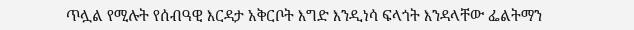ጥሏል የሚሉት የሰብዓዊ እርዳታ አቅርቦት እግድ እንዲነሳ ፍላጎት እንዳላቸው ፌልትማን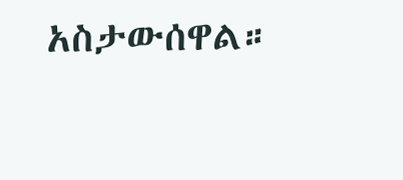አስታውሰዋል።